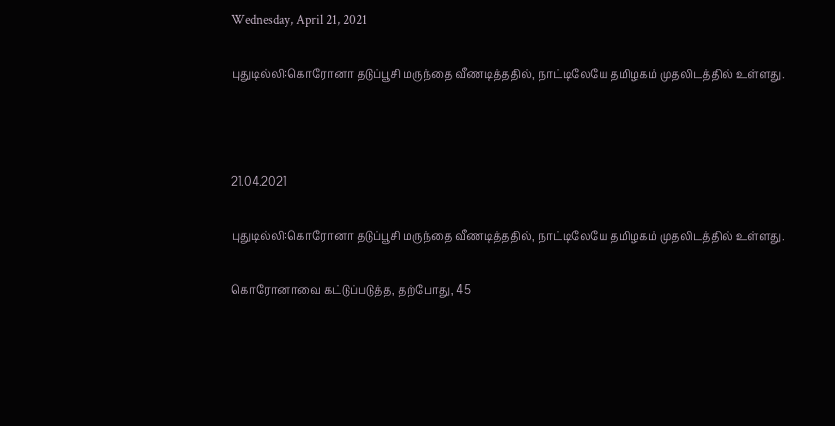Wednesday, April 21, 2021

புதுடில்லி:கொரோனா தடுப்பூசி மருந்தை வீணடித்ததில், நாட்டிலேயே தமிழகம் முதலிடத்தில் உள்ளது.



21.04.2021

புதுடில்லி:கொரோனா தடுப்பூசி மருந்தை வீணடித்ததில், நாட்டிலேயே தமிழகம் முதலிடத்தில் உள்ளது.

கொரோனாவை கட்டுப்படுத்த, தற்போது, 45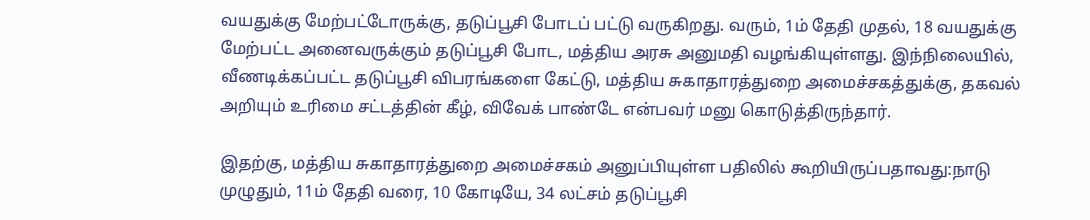வயதுக்கு மேற்பட்டோருக்கு, தடுப்பூசி போடப் பட்டு வருகிறது. வரும், 1ம் தேதி முதல், 18 வயதுக்கு மேற்பட்ட அனைவருக்கும் தடுப்பூசி போட, மத்திய அரசு அனுமதி வழங்கியுள்ளது. இந்நிலையில், வீணடிக்கப்பட்ட தடுப்பூசி விபரங்களை கேட்டு, மத்திய சுகாதாரத்துறை அமைச்சகத்துக்கு, தகவல் அறியும் உரிமை சட்டத்தின் கீழ், விவேக் பாண்டே என்பவர் மனு கொடுத்திருந்தார்.

இதற்கு, மத்திய சுகாதாரத்துறை அமைச்சகம் அனுப்பியுள்ள பதிலில் கூறியிருப்பதாவது:நாடு முழுதும், 11ம் தேதி வரை, 10 கோடியே, 34 லட்சம் தடுப்பூசி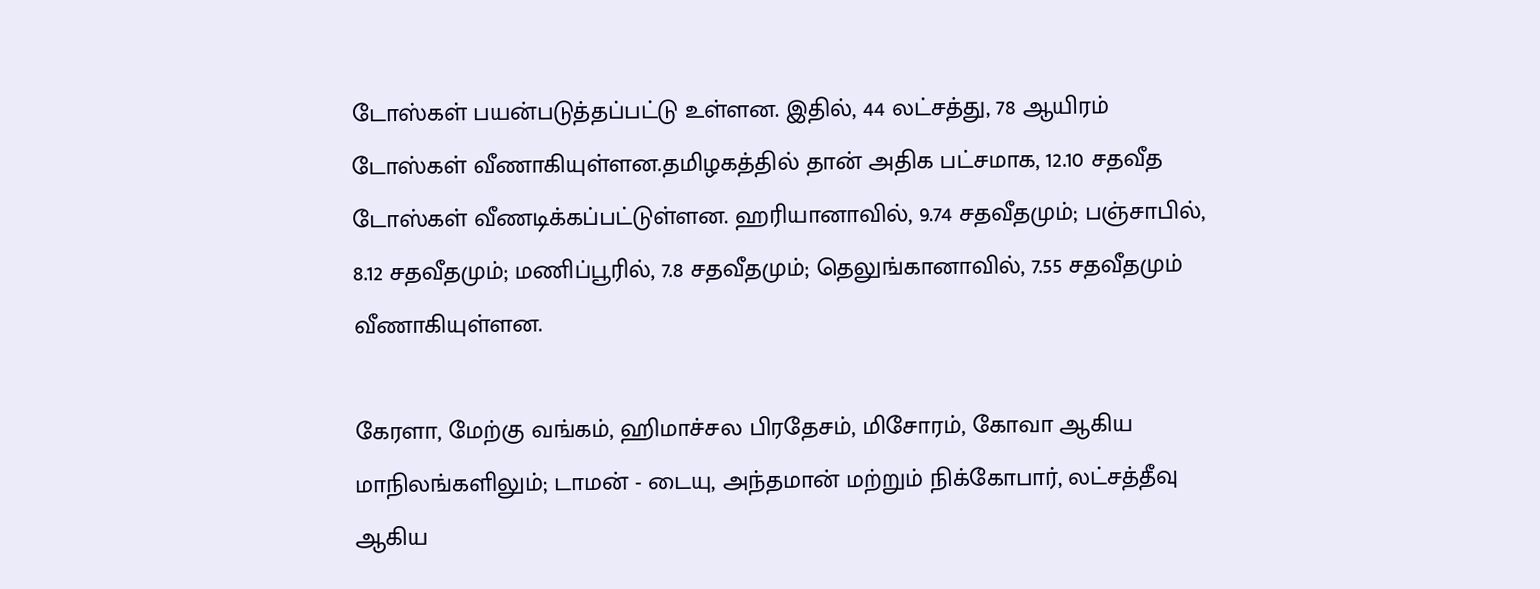டோஸ்கள் பயன்படுத்தப்பட்டு உள்ளன. இதில், 44 லட்சத்து, 78 ஆயிரம் டோஸ்கள் வீணாகியுள்ளன.தமிழகத்தில் தான் அதிக பட்சமாக, 12.10 சதவீத டோஸ்கள் வீணடிக்கப்பட்டுள்ளன. ஹரியானாவில், 9.74 சதவீதமும்; பஞ்சாபில், 8.12 சதவீதமும்; மணிப்பூரில், 7.8 சதவீதமும்; தெலுங்கானாவில், 7.55 சதவீதமும் வீணாகியுள்ளன.

கேரளா, மேற்கு வங்கம், ஹிமாச்சல பிரதேசம், மிசோரம், கோவா ஆகிய மாநிலங்களிலும்; டாமன் - டையு, அந்தமான் மற்றும் நிக்கோபார், லட்சத்தீவு ஆகிய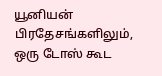யூனியன் பிரதேசங்களிலும், ஒரு டோஸ் கூட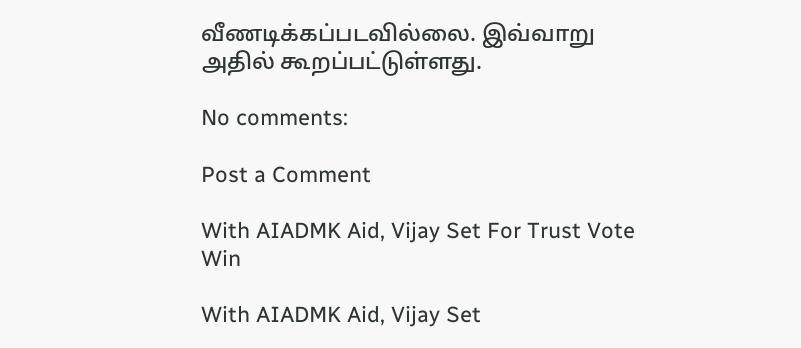வீணடிக்கப்படவில்லை. இவ்வாறு அதில் கூறப்பட்டுள்ளது.

No comments:

Post a Comment

With AIADMK Aid, Vijay Set For Trust Vote Win

With AIADMK Aid, Vijay Set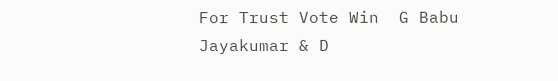For Trust Vote Win  G Babu Jayakumar & D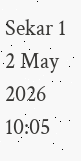Sekar 1 2 May 2026 10:05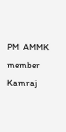PM  AMMK member Kamraj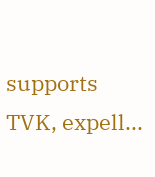supports TVK, expell...